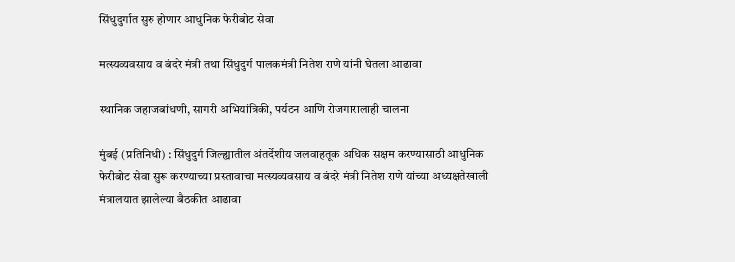सिंधुदुर्गात सुरु होणार आधुनिक फेरीबोट सेवा

मत्स्यव्यवसाय व बंदरे मंत्री तथा सिंधुदुर्ग पालकमंत्री नितेश राणे यांनी घेतला आढावा

स्थानिक जहाजबांधणी, सागरी अभियांत्रिकी, पर्यटन आणि रोजगारालाही चालना

मुंबई (प्रतिनिधी) : सिंधुदुर्ग जिल्ह्यातील अंतर्देशीय जलवाहतूक अधिक सक्षम करण्यासाठी आधुनिक फेरीबोट सेवा सुरू करण्याच्या प्रस्तावाचा मत्स्यव्यवसाय व बंदरे मंत्री नितेश राणे यांच्या अध्यक्षतेखाली मंत्रालयात झालेल्या बैठकीत आढावा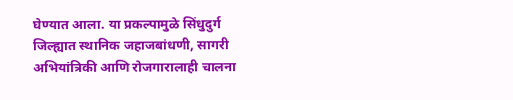घेण्यात आला. या प्रकल्पामुळे सिंधुदुर्ग जिल्ह्यात स्थानिक जहाजबांधणी, सागरी अभियांत्रिकी आणि रोजगारालाही चालना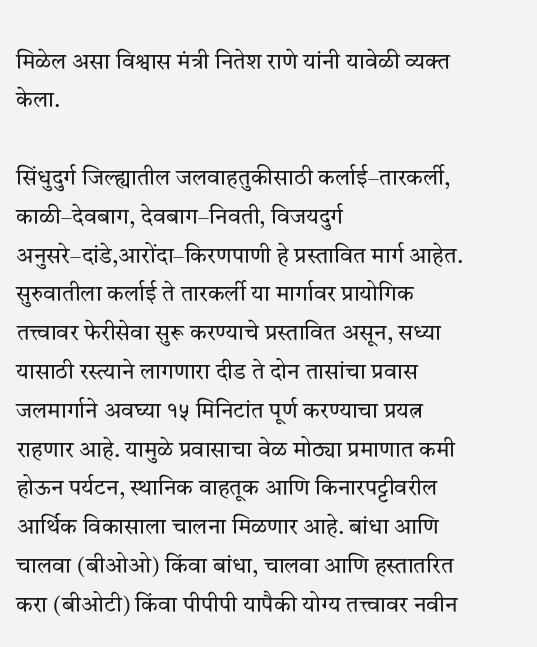मिळेल असा विश्वास मंत्री नितेश राणे यांनी यावेळी व्यक्त केला.

सिंधुदुर्ग जिल्ह्यातील जलवाहतुकीसाठी कर्लाई–तारकर्ली, काळी–देवबाग, देवबाग–निवती, विजयदुर्ग अनुसरे–दांडे,आरोंदा–किरणपाणी हे प्रस्तावित मार्ग आहेत. सुरुवातीला कर्लाई ते तारकर्ली या मार्गावर प्रायोगिक तत्त्वावर फेरीसेवा सुरू करण्याचे प्रस्तावित असून, सध्या यासाठी रस्त्याने लागणारा दीड ते दोन तासांचा प्रवास जलमार्गाने अवघ्या १५ मिनिटांत पूर्ण करण्याचा प्रयत्न राहणार आहे. यामुळे प्रवासाचा वेळ मोठ्या प्रमाणात कमी होऊन पर्यटन, स्थानिक वाहतूक आणि किनारपट्टीवरील आर्थिक विकासाला चालना मिळणार आहे. बांधा आणि चालवा (बीओओ) किंवा बांधा, चालवा आणि हस्तातरित करा (बीओटी) किंवा पीपीपी यापैकी योग्य तत्त्वावर नवीन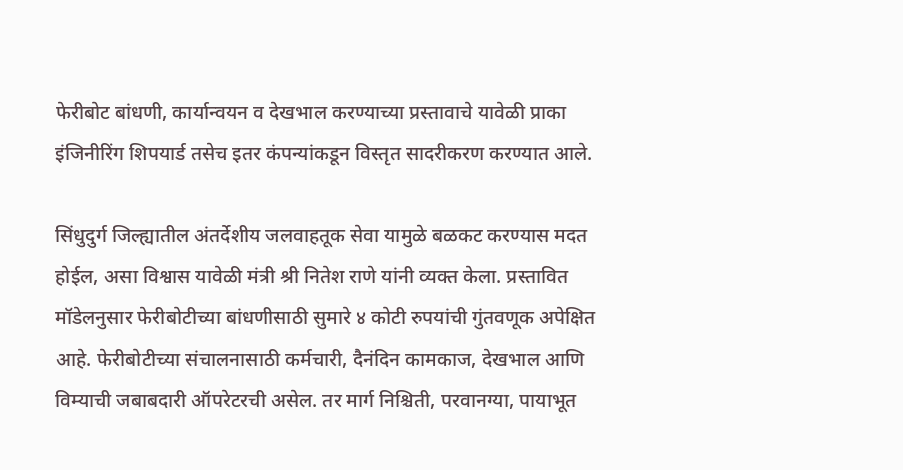फेरीबोट बांधणी, कार्यान्वयन व देखभाल करण्याच्या प्रस्तावाचे यावेळी प्राका इंजिनीरिंग शिपयार्ड तसेच इतर कंपन्यांकडून विस्तृत सादरीकरण करण्यात आले.

सिंधुदुर्ग जिल्ह्यातील अंतर्देशीय जलवाहतूक सेवा यामुळे बळकट करण्यास मदत होईल, असा विश्वास यावेळी मंत्री श्री नितेश राणे यांनी व्यक्त केला. प्रस्तावित मॉडेलनुसार फेरीबोटीच्या बांधणीसाठी सुमारे ४ कोटी रुपयांची गुंतवणूक अपेक्षित आहे. फेरीबोटीच्या संचालनासाठी कर्मचारी, दैनंदिन कामकाज, देखभाल आणि विम्याची जबाबदारी ऑपरेटरची असेल. तर मार्ग निश्चिती, परवानग्या, पायाभूत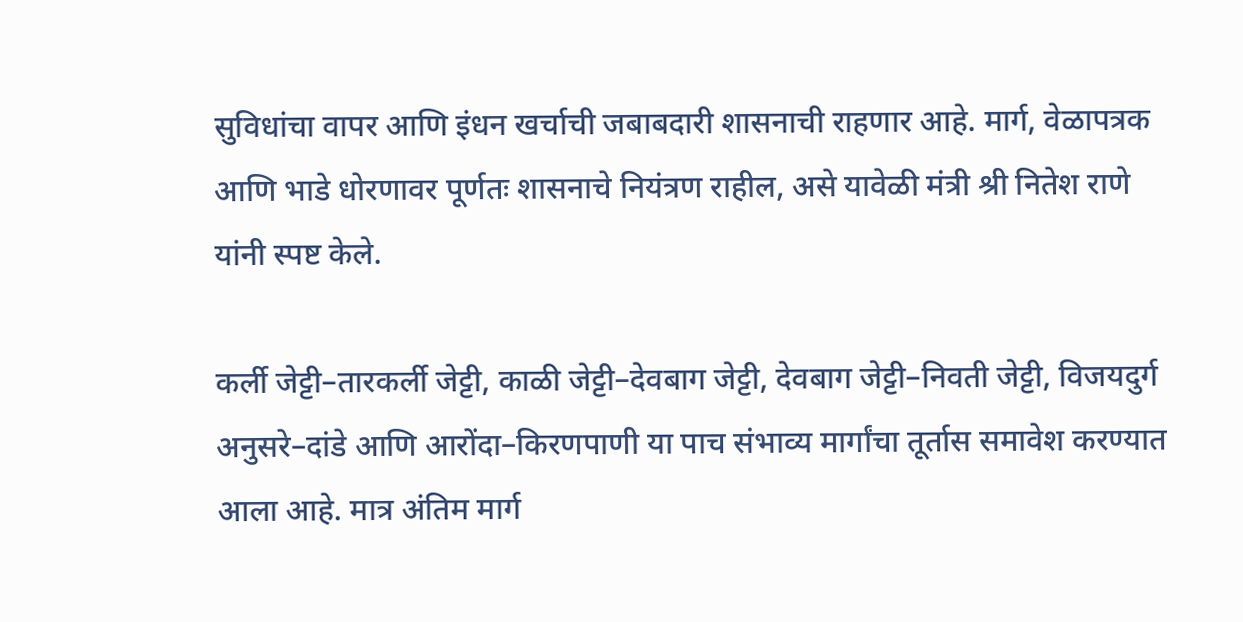सुविधांचा वापर आणि इंधन खर्चाची जबाबदारी शासनाची राहणार आहे. मार्ग, वेळापत्रक आणि भाडे धोरणावर पूर्णतः शासनाचे नियंत्रण राहील, असे यावेळी मंत्री श्री नितेश राणे यांनी स्पष्ट केले.

कर्ली जेट्टी–तारकर्ली जेट्टी, काळी जेट्टी–देवबाग जेट्टी, देवबाग जेट्टी–निवती जेट्टी, विजयदुर्ग अनुसरे–दांडे आणि आरोंदा–किरणपाणी या पाच संभाव्य मार्गांचा तूर्तास समावेश करण्यात आला आहे. मात्र अंतिम मार्ग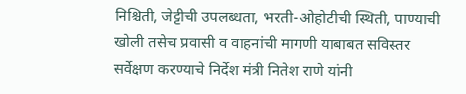निश्चिती, जेट्टीची उपलब्धता, भरती-ओहोटीची स्थिती, पाण्याची खोली तसेच प्रवासी व वाहनांची मागणी याबाबत सविस्तर सर्वेक्षण करण्याचे निर्देश मंत्री नितेश राणे यांनी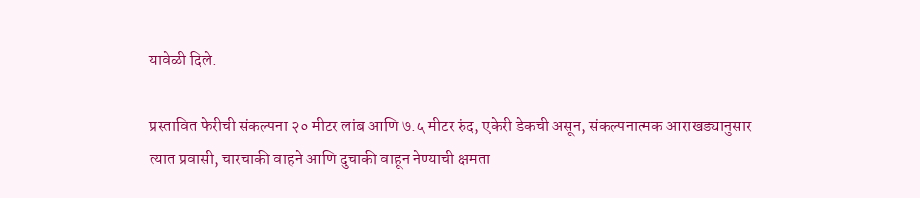यावेळी दिले.

प्रस्तावित फेरीची संकल्पना २० मीटर लांब आणि ७.५ मीटर रुंद, एकेरी डेकची असून, संकल्पनात्मक आराखड्यानुसार त्यात प्रवासी, चारचाकी वाहने आणि दुचाकी वाहून नेण्याची क्षमता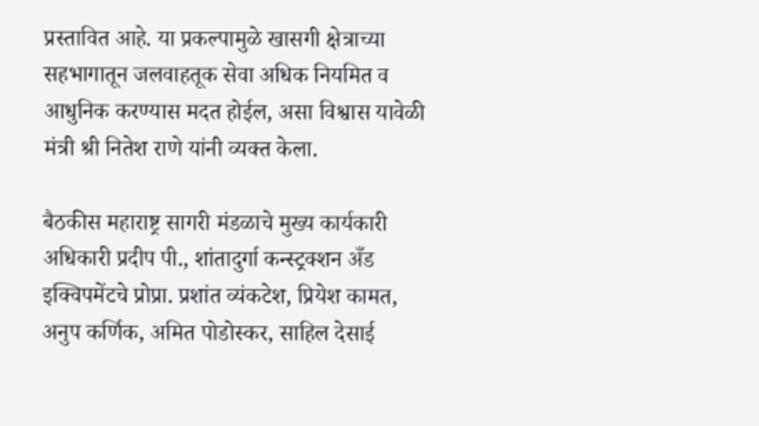प्रस्तावित आहे. या प्रकल्पामुळे खासगी क्षेत्राच्या सहभागातून जलवाहतूक सेवा अधिक नियमित व आधुनिक करण्यास मदत होईल, असा विश्वास यावेळी मंत्री श्री नितेश राणे यांनी व्यक्त केला.

बैठकीस महाराष्ट्र सागरी मंडळाचे मुख्य कार्यकारी अधिकारी प्रदीप पी., शांतादुर्गा कन्स्ट्रक्शन अँड इक्विपमेंटचे प्रोप्रा. प्रशांत व्यंकटेश, प्रियेश कामत, अनुप कर्णिक, अमित पोडोस्कर, साहिल देसाई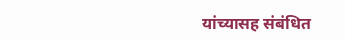यांच्यासह संबंधित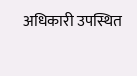अधिकारी उपस्थित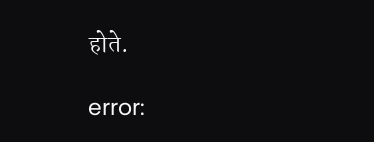होते.

error: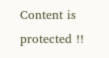Content is protected !!